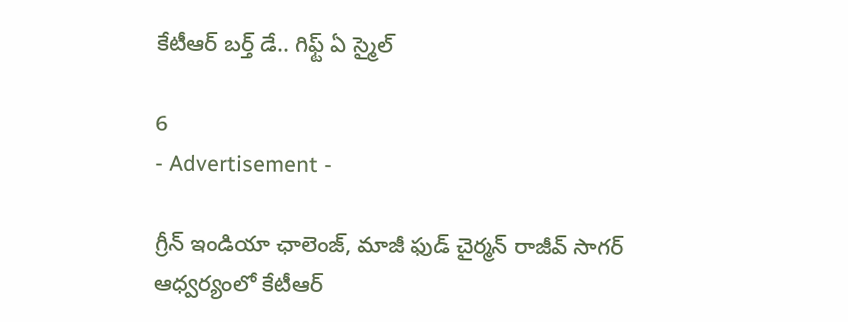కేటీఆర్ బర్త్ డే.. గిఫ్ట్ ఏ స్మైల్

6
- Advertisement -

గ్రీన్ ఇండియా ఛాలెంజ్, మాజీ ఫుడ్ చైర్మన్ రాజీవ్ సాగర్ ఆధ్వర్యంలో కేటీఆర్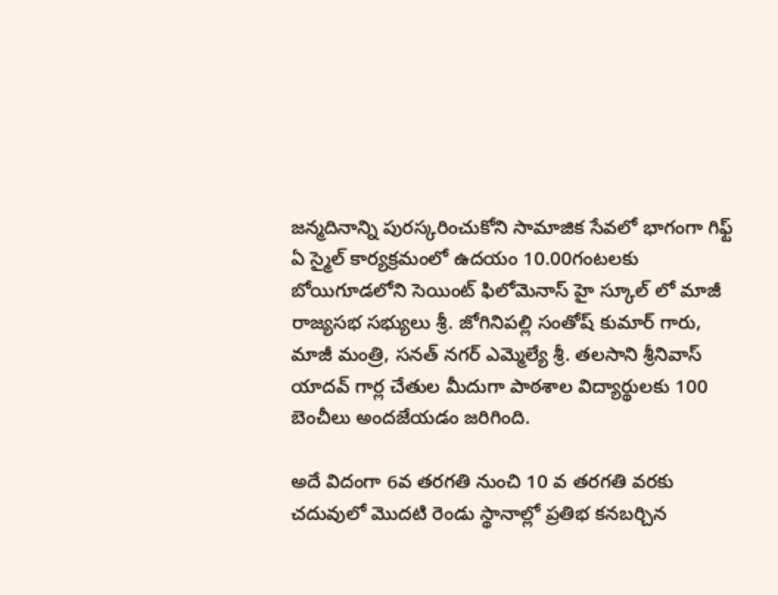జ‌న్మ‌దినాన్ని పుర‌స్క‌రించుకోని సామాజిక సేవ‌లో భాగంగా గిఫ్ట్ ఏ స్మైల్ కార్య‌క్ర‌మంలో ఉద‌యం 10.00గంట‌ల‌కు బోయిగూడ‌లోని సెయింట్ ఫిలోమెనాస్ హై స్కూల్ లో మాజీ రాజ్య‌స‌భ స‌భ్యులు శ్రీ. జోగినిప‌ల్లి సంతోష్ కుమార్ గారు, మాజీ మంత్రి, స‌న‌త్ న‌గ‌ర్ ఎమ్మెల్యే శ్రీ. త‌ల‌సాని శ్రీనివాస్ యాద‌వ్ గార్ల‌ చేతుల మీదుగా పాఠ‌శాల విద్యార్థుల‌కు 100 బెంచీలు అంద‌జేయ‌డం జరిగింది.

అదే విదంగా 6వ త‌ర‌గ‌తి నుంచి 10 వ త‌ర‌గ‌తి వ‌ర‌కు చ‌దువులో మొద‌టి రెండు స్థానాల్లో ప్ర‌తిభ క‌న‌బ‌ర్చిన‌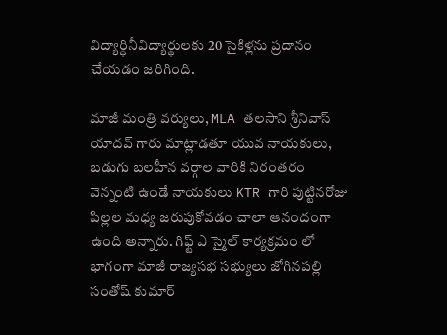విద్యార్ధినీవిద్యార్థుల‌కు 20 సైకిళ్లను ప్ర‌దానం చేయ‌డం జరిగింది.

మాజీ మంత్రి వర్యులు, MLA తలసాని శ్రీనివాస్ యాదవ్ గారు మాట్లాడతూ యువ నాయకులు, బడుగు బలహీన వర్గాల వారికి నిరంతరం వెన్నంటి ఉండే నాయకులు KTR గారి పుట్టినరోజు పిల్లల మధ్య జరుపుకోవడం చాలా ఆనందంగా ఉంది అన్నారు. గిఫ్ట్ ఎ స్మైల్ కార్యక్రమం లో భాగంగా మాజీ రాజ్యసభ సభ్యులు జోగినపల్లి సంతోష్ కుమార్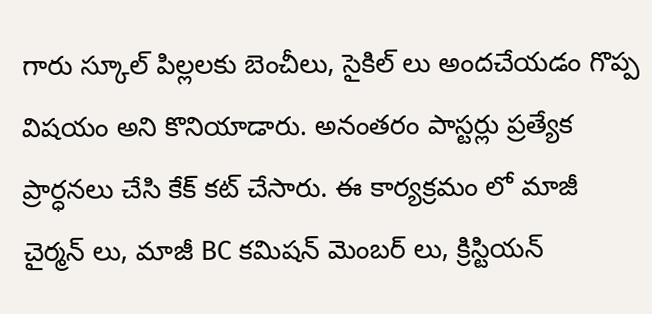గారు స్కూల్ పిల్లలకు బెంచీలు, సైకిల్ లు అందచేయడం గొప్ప విషయం అని కొనియాడారు. అనంతరం పాస్టర్లు ప్రత్యేక ప్రార్ధనలు చేసి కేక్ కట్ చేసారు. ఈ కార్యక్రమం లో మాజీ చైర్మన్ లు, మాజీ BC కమిషన్ మెంబర్ లు, క్రిస్టియన్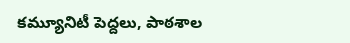కమ్యూనిటీ పెద్దలు, పాఠశాల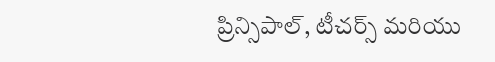ప్రిన్సిపాల్, టీచర్స్ మరియు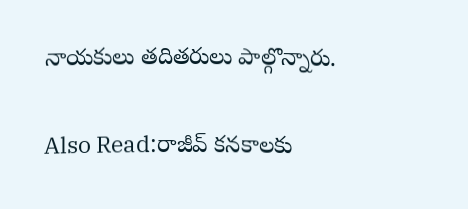నాయకులు తదితరులు పాల్గొన్నారు.

Also Read:రాజీవ్ కనకాలకు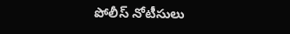పోలీస్ నోటీసులు